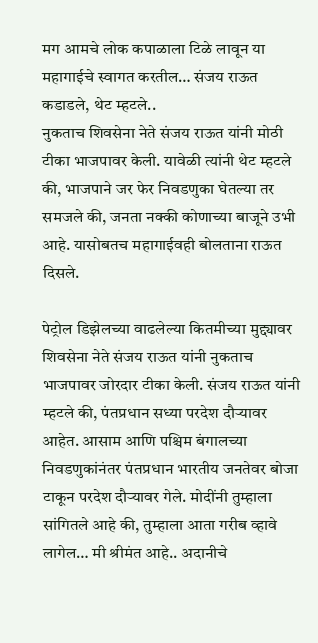मग आमचे लोक कपाळाला टिळे लावून या महागाईचे स्वागत करतील… संजय राऊत कडाडले, थेट म्हटले..
नुकताच शिवसेना नेते संजय राऊत यांनी मोठी टीका भाजपावर केली. यावेळी त्यांनी थेट म्हटले की, भाजपाने जर फेर निवडणुका घेतल्या तर समजले की, जनता नक्की कोणाच्या बाजूने उभी आहे. यासोबतच महागाईवही बोलताना राऊत दिसले.

पेट्रोल डिझेलच्या वाढलेल्या कितमीच्या मुद्द्यावर शिवसेना नेते संजय राऊत यांनी नुकताच भाजपावर जोरदार टीका केली. संजय राऊत यांनी म्हटले की, पंतप्रधान सध्या परदेश दौऱ्यावर आहेत. आसाम आणि पश्चिम बंगालच्या निवडणुकांनंतर पंतप्रधान भारतीय जनतेवर बोजा टाकून परदेश दौऱ्यावर गेले. मोदींनी तुम्हाला सांगितले आहे की, तुम्हाला आता गरीब व्हावे लागेल… मी श्रीमंत आहे.. अदानीचे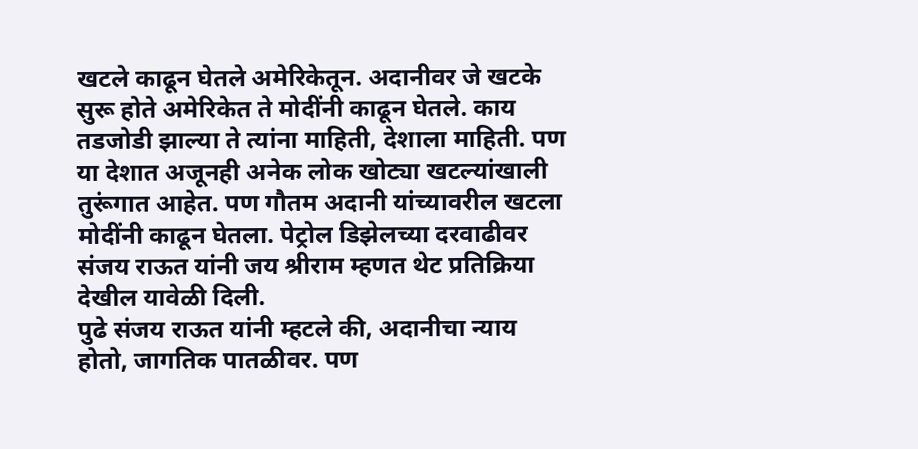खटले काढून घेतले अमेरिकेतून. अदानीवर जे खटके सुरू होते अमेरिकेत ते मोदींनी काढून घेतले. काय तडजोडी झाल्या ते त्यांना माहिती, देशाला माहिती. पण या देशात अजूनही अनेक लोक खोट्या खटल्यांखाली तुरूंगात आहेत. पण गौतम अदानी यांच्यावरील खटला मोदींनी काढून घेतला. पेट्रोल डिझेलच्या दरवाढीवर संजय राऊत यांनी जय श्रीराम म्हणत थेट प्रतिक्रिया देखील यावेळी दिली.
पुढे संजय राऊत यांनी म्हटले की, अदानीचा न्याय होतो, जागतिक पातळीवर. पण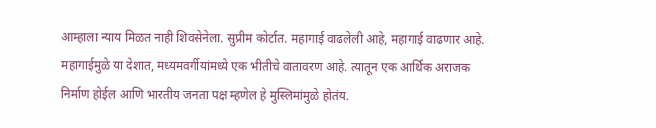आम्हाला न्याय मिळत नाही शिवसेनेला. सुप्रीम कोर्टात. महागाई वाढलेली आहे, महागाई वाढणार आहे. महागाईमुळे या देशात, मध्यमवर्गीयांमध्ये एक भीतीचे वातावरण आहे. त्यातून एक आर्थिक अराजक निर्माण होईल आणि भारतीय जनता पक्ष म्हणेल हे मुस्लिमांमुळे होतंय.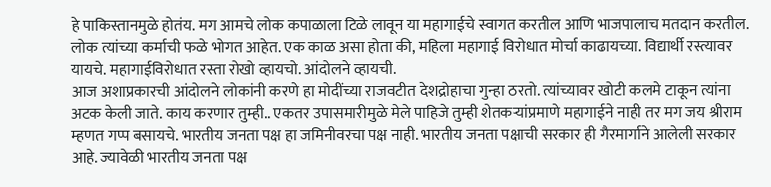हे पाकिस्तानमुळे होतंय. मग आमचे लोक कपाळाला टिळे लावून या महागाईचे स्वागत करतील आणि भाजपालाच मतदान करतील. लोक त्यांच्या कर्माची फळे भोगत आहेत. एक काळ असा होता की, महिला महागाई विरोधात मोर्चा काढायच्या. विद्यार्थी रस्त्यावर यायचे. महागाईविरोधात रस्ता रोखो व्हायचो. आंदोलने व्हायची.
आज अशाप्रकारची आंदोलने लोकांनी करणे हा मोदींच्या राजवटीत देशद्रोहाचा गुन्हा ठरतो. त्यांच्यावर खोटी कलमे टाकून त्यांना अटक केली जाते. काय करणार तुम्ही.. एकतर उपासमारीमुळे मेले पाहिजे तुम्ही शेतकऱ्यांप्रमाणे महागाईने नाही तर मग जय श्रीराम म्हणत गप्प बसायचे. भारतीय जनता पक्ष हा जमिनीवरचा पक्ष नाही. भारतीय जनता पक्षाची सरकार ही गैरमार्गाने आलेली सरकार आहे. ज्यावेळी भारतीय जनता पक्ष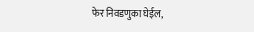फेर निवडणुका घेईल,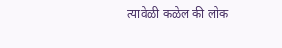त्यावेळी कळेल की लोक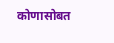कोणासोबत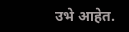उभे आहेत.